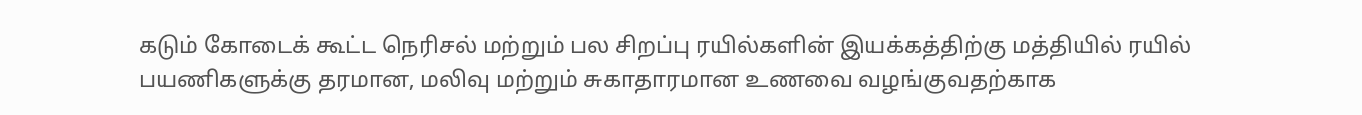கடும் கோடைக் கூட்ட நெரிசல் மற்றும் பல சிறப்பு ரயில்களின் இயக்கத்திற்கு மத்தியில் ரயில் பயணிகளுக்கு தரமான, மலிவு மற்றும் சுகாதாரமான உணவை வழங்குவதற்காக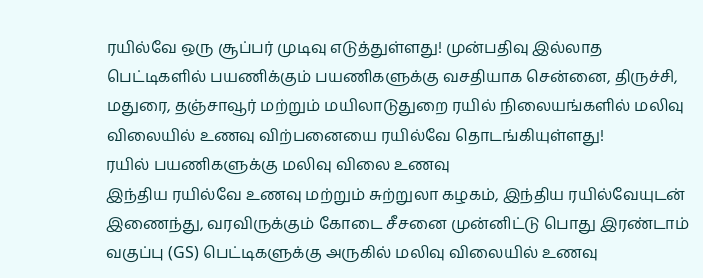ரயில்வே ஒரு சூப்பர் முடிவு எடுத்துள்ளது! முன்பதிவு இல்லாத பெட்டிகளில் பயணிக்கும் பயணிகளுக்கு வசதியாக சென்னை, திருச்சி, மதுரை, தஞ்சாவூர் மற்றும் மயிலாடுதுறை ரயில் நிலையங்களில் மலிவு விலையில் உணவு விற்பனையை ரயில்வே தொடங்கியுள்ளது!
ரயில் பயணிகளுக்கு மலிவு விலை உணவு
இந்திய ரயில்வே உணவு மற்றும் சுற்றுலா கழகம், இந்திய ரயில்வேயுடன் இணைந்து, வரவிருக்கும் கோடை சீசனை முன்னிட்டு பொது இரண்டாம் வகுப்பு (GS) பெட்டிகளுக்கு அருகில் மலிவு விலையில் உணவு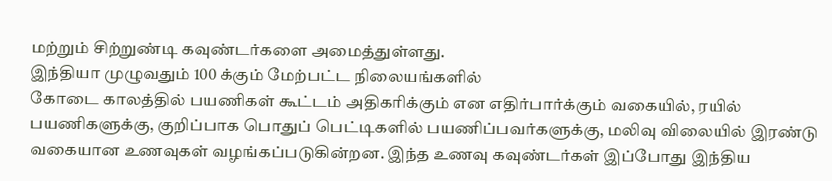மற்றும் சிற்றுண்டி கவுண்டர்களை அமைத்துள்ளது.
இந்தியா முழுவதும் 100 க்கும் மேற்பட்ட நிலையங்களில்
கோடை காலத்தில் பயணிகள் கூட்டம் அதிகரிக்கும் என எதிர்பார்க்கும் வகையில், ரயில் பயணிகளுக்கு, குறிப்பாக பொதுப் பெட்டிகளில் பயணிப்பவர்களுக்கு, மலிவு விலையில் இரண்டு வகையான உணவுகள் வழங்கப்படுகின்றன. இந்த உணவு கவுண்டர்கள் இப்போது இந்திய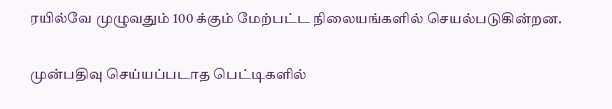ரயில்வே முழுவதும் 100 க்கும் மேற்பட்ட நிலையங்களில் செயல்படுகின்றன.

முன்பதிவு செய்யப்படாத பெட்டிகளில்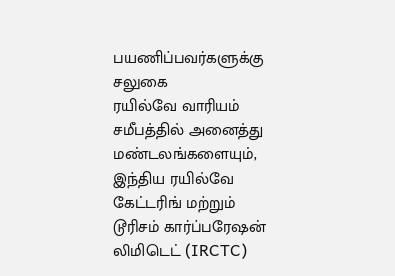பயணிப்பவர்களுக்கு சலுகை
ரயில்வே வாரியம் சமீபத்தில் அனைத்து மண்டலங்களையும், இந்திய ரயில்வே கேட்டரிங் மற்றும் டூரிசம் கார்ப்பரேஷன் லிமிடெட் (IRCTC)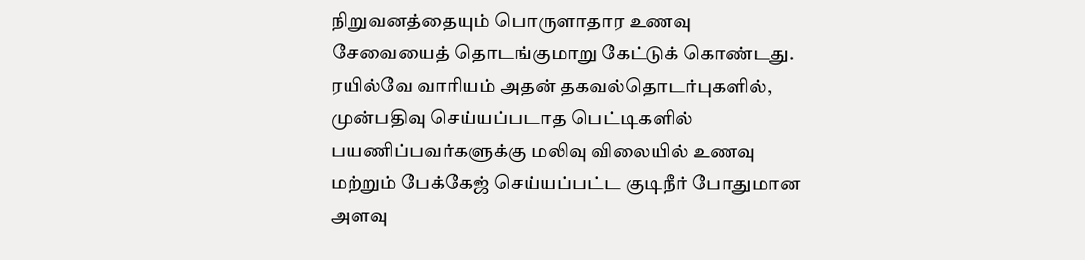நிறுவனத்தையும் பொருளாதார உணவு சேவையைத் தொடங்குமாறு கேட்டுக் கொண்டது. ரயில்வே வாரியம் அதன் தகவல்தொடர்புகளில், முன்பதிவு செய்யப்படாத பெட்டிகளில் பயணிப்பவர்களுக்கு மலிவு விலையில் உணவு மற்றும் பேக்கேஜ் செய்யப்பட்ட குடிநீர் போதுமான அளவு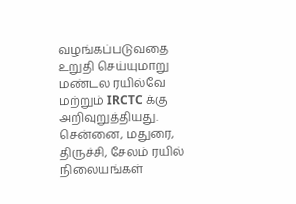வழங்கப்படுவதை உறுதி செய்யுமாறு மண்டல ரயில்வே மற்றும் IRCTC க்கு அறிவுறுத்தியது.
சென்னை, மதுரை, திருச்சி, சேலம் ரயில் நிலையங்கள்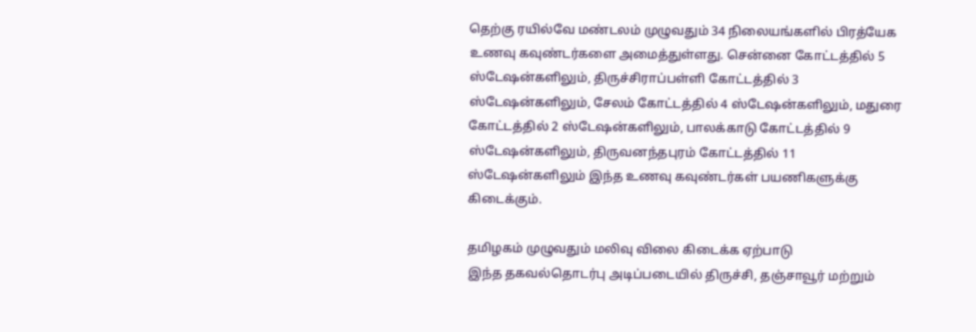தெற்கு ரயில்வே மண்டலம் முழுவதும் 34 நிலையங்களில் பிரத்யேக உணவு கவுண்டர்களை அமைத்துள்ளது. சென்னை கோட்டத்தில் 5 ஸ்டேஷன்களிலும், திருச்சிராப்பள்ளி கோட்டத்தில் 3 ஸ்டேஷன்களிலும், சேலம் கோட்டத்தில் 4 ஸ்டேஷன்களிலும், மதுரை கோட்டத்தில் 2 ஸ்டேஷன்களிலும், பாலக்காடு கோட்டத்தில் 9 ஸ்டேஷன்களிலும், திருவனந்தபுரம் கோட்டத்தில் 11 ஸ்டேஷன்களிலும் இந்த உணவு கவுண்டர்கள் பயணிகளுக்கு கிடைக்கும்.

தமிழகம் முழுவதும் மலிவு விலை கிடைக்க ஏற்பாடு
இந்த தகவல்தொடர்பு அடிப்படையில் திருச்சி, தஞ்சாவூர் மற்றும்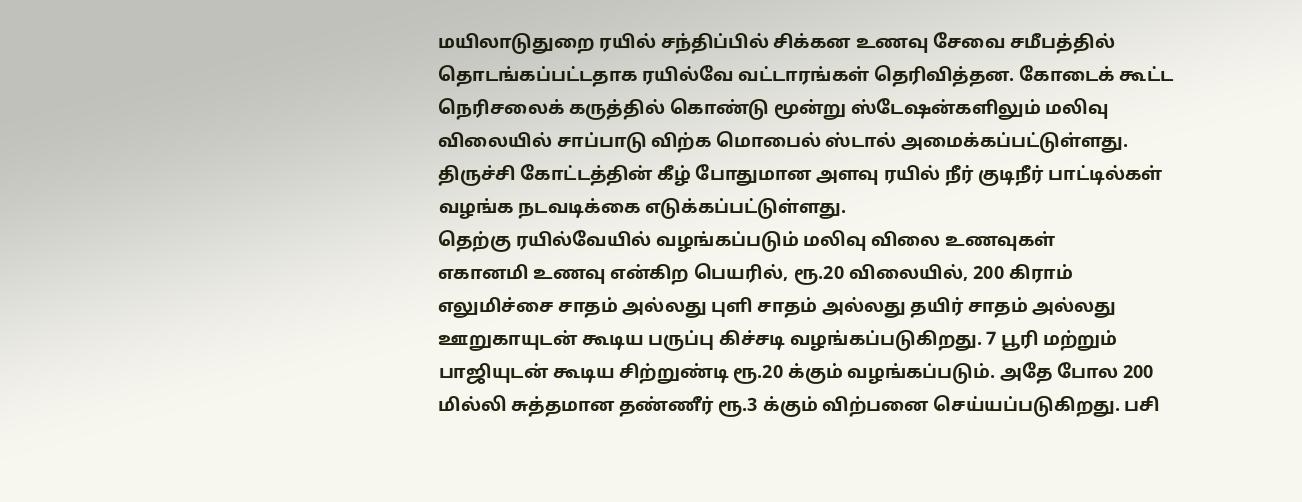மயிலாடுதுறை ரயில் சந்திப்பில் சிக்கன உணவு சேவை சமீபத்தில் தொடங்கப்பட்டதாக ரயில்வே வட்டாரங்கள் தெரிவித்தன. கோடைக் கூட்ட நெரிசலைக் கருத்தில் கொண்டு மூன்று ஸ்டேஷன்களிலும் மலிவு விலையில் சாப்பாடு விற்க மொபைல் ஸ்டால் அமைக்கப்பட்டுள்ளது. திருச்சி கோட்டத்தின் கீழ் போதுமான அளவு ரயில் நீர் குடிநீர் பாட்டில்கள் வழங்க நடவடிக்கை எடுக்கப்பட்டுள்ளது.
தெற்கு ரயில்வேயில் வழங்கப்படும் மலிவு விலை உணவுகள்
எகானமி உணவு என்கிற பெயரில், ரூ.20 விலையில், 200 கிராம் எலுமிச்சை சாதம் அல்லது புளி சாதம் அல்லது தயிர் சாதம் அல்லது ஊறுகாயுடன் கூடிய பருப்பு கிச்சடி வழங்கப்படுகிறது. 7 பூரி மற்றும் பாஜியுடன் கூடிய சிற்றுண்டி ரூ.20 க்கும் வழங்கப்படும். அதே போல 200 மில்லி சுத்தமான தண்ணீர் ரூ.3 க்கும் விற்பனை செய்யப்படுகிறது. பசி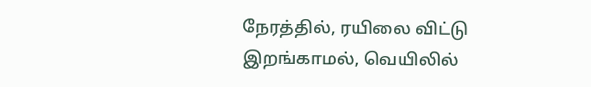நேரத்தில், ரயிலை விட்டு இறங்காமல், வெயிலில்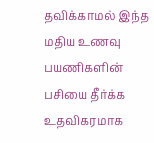தவிக்காமல் இந்த மதிய உணவு பயணிகளின் பசியை தீர்க்க உதவிகரமாக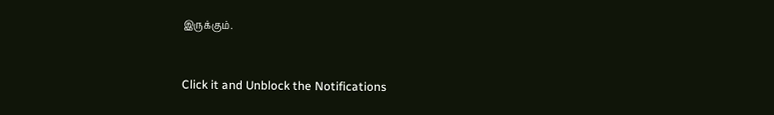இருக்கும்.



Click it and Unblock the Notifications